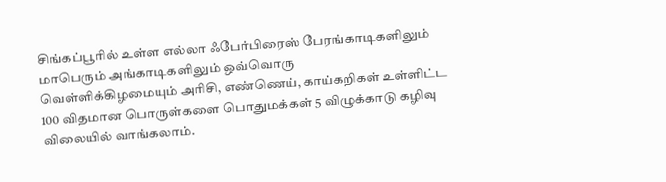சிங்கப்பூரில் உள்ள எல்லா ஃபேர்பிரைஸ் பேரங்காடிகளிலும் மாபெரும் அங்காடிகளிலும் ஒவ்வொரு
வெள்ளிக்கிழமையும் அரிசி, எண்ணெய், காய்கறிகள் உள்ளிட்ட 100 விதமான பொருள்களை பொதுமக்கள் 5 விழுக்காடு கழிவு விலையில் வாங்கலாம்.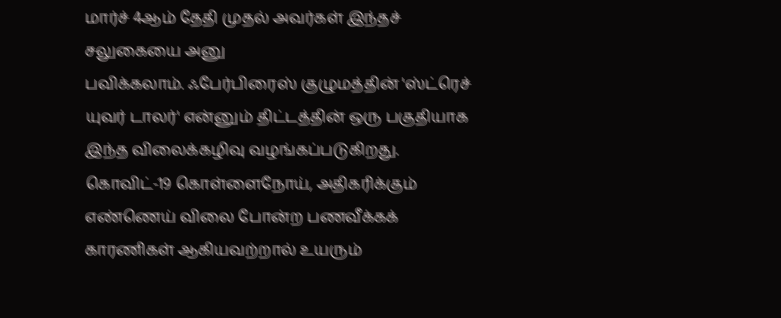மார்ச் 4ஆம் தேதி முதல் அவர்கள் இந்தச் சலுகையை அனு
பவிக்கலாம். ஃபேர்பிரைஸ் குழுமத்தின் 'ஸ்ட்ரெச் யுவர் டாலர்' என்னும் திட்டத்தின் ஒரு பகுதியாக இந்த விலைக்கழிவு வழங்கப்படுகிறது.
கொவிட்-19 கொள்ளைநோய், அதிகரிக்கும் எண்ணெய் விலை போன்ற பணவீக்கக் காரணிகள் ஆகியவற்றால் உயரும்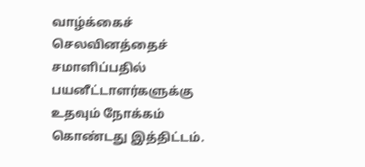வாழ்க்கைச் செலவினத்தைச் சமாளிப்பதில் பயனீட்டாளர்களுக்கு உதவும் நோக்கம் கொண்டது இத்திட்டம்.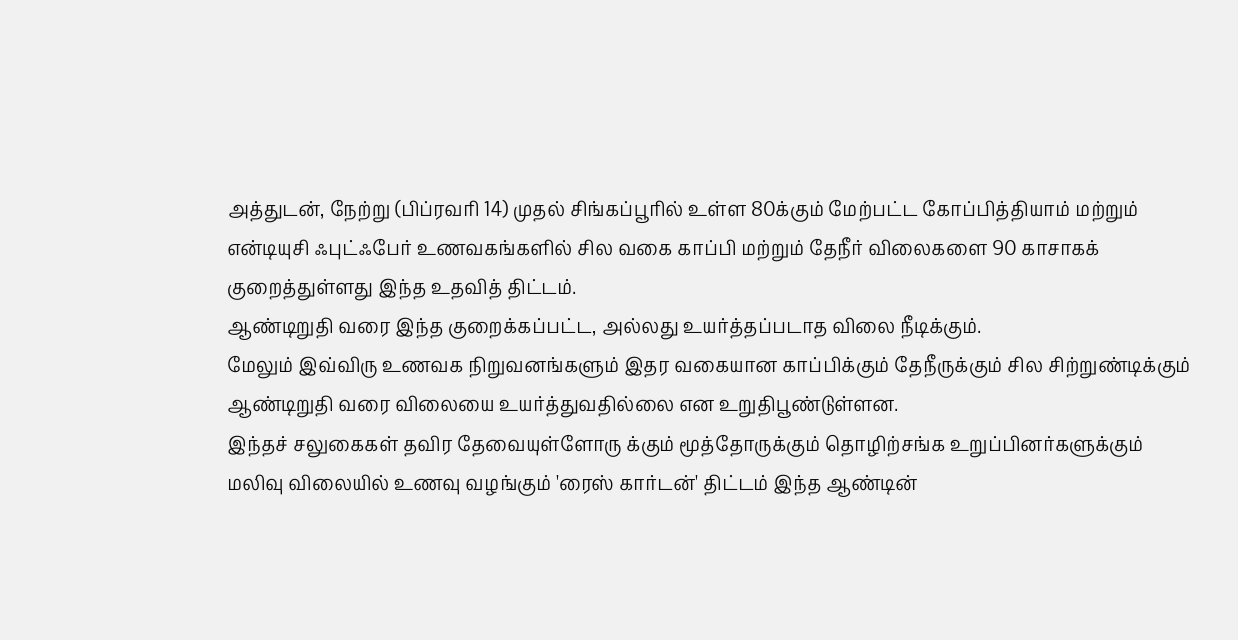அத்துடன், நேற்று (பிப்ரவரி 14) முதல் சிங்கப்பூரில் உள்ள 80க்கும் மேற்பட்ட கோப்பித்தியாம் மற்றும் என்டியுசி ஃபுட்ஃபேர் உணவகங்களில் சில வகை காப்பி மற்றும் தேநீர் விலைகளை 90 காசாகக் குறைத்துள்ளது இந்த உதவித் திட்டம்.
ஆண்டிறுதி வரை இந்த குறைக்கப்பட்ட, அல்லது உயர்த்தப்படாத விலை நீடிக்கும்.
மேலும் இவ்விரு உணவக நிறுவனங்களும் இதர வகையான காப்பிக்கும் தேநீருக்கும் சில சிற்றுண்டிக்கும் ஆண்டிறுதி வரை விலையை உயர்த்துவதில்லை என உறுதிபூண்டுள்ளன.
இந்தச் சலுகைகள் தவிர தேவையுள்ளோரு க்கும் மூத்தோருக்கும் தொழிற்சங்க உறுப்பினர்களுக்கும் மலிவு விலையில் உணவு வழங்கும் 'ரைஸ் கார்டன்' திட்டம் இந்த ஆண்டின்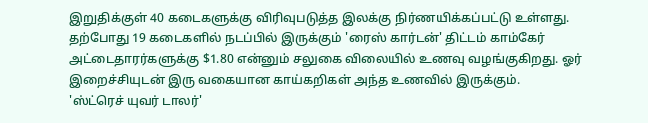இறுதிக்குள் 40 கடைகளுக்கு விரிவுபடுத்த இலக்கு நிர்ணயிக்கப்பட்டு உள்ளது.
தற்போது 19 கடைகளில் நடப்பில் இருக்கும் 'ரைஸ் கார்டன்' திட்டம் காம்கேர் அட்டைதாரர்களுக்கு $1.80 என்னும் சலுகை விலையில் உணவு வழங்குகிறது. ஓர் இறைச்சியுடன் இரு வகையான காய்கறிகள் அந்த உணவில் இருக்கும்.
'ஸ்ட்ரெச் யுவர் டாலர்'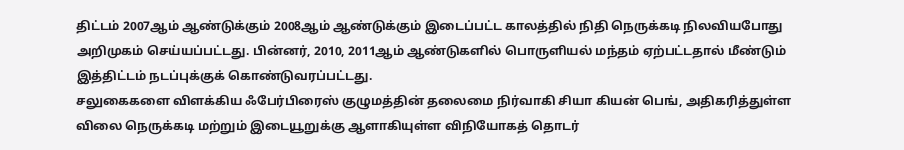திட்டம் 2007ஆம் ஆண்டுக்கும் 2008ஆம் ஆண்டுக்கும் இடைப்பட்ட காலத்தில் நிதி நெருக்கடி நிலவியபோது அறிமுகம் செய்யப்பட்டது. பின்னர், 2010, 2011ஆம் ஆண்டுகளில் பொருளியல் மந்தம் ஏற்பட்டதால் மீண்டும் இத்திட்டம் நடப்புக்குக் கொண்டுவரப்பட்டது.
சலுகைகளை விளக்கிய ஃபேர்பிரைஸ் குழுமத்தின் தலைமை நிர்வாகி சியா கியன் பெங், அதிகரித்துள்ள விலை நெருக்கடி மற்றும் இடையூறுக்கு ஆளாகியுள்ள விநியோகத் தொடர்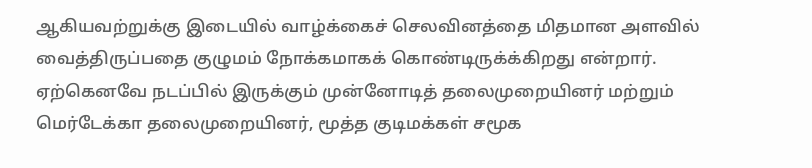ஆகியவற்றுக்கு இடையில் வாழ்க்கைச் செலவினத்தை மிதமான அளவில் வைத்திருப்பதை குழுமம் நோக்கமாகக் கொண்டிருக்க்கிறது என்றார்.
ஏற்கெனவே நடப்பில் இருக்கும் முன்னோடித் தலைமுறையினர் மற்றும் மெர்டேக்கா தலைமுறையினர், மூத்த குடிமக்கள் சமூக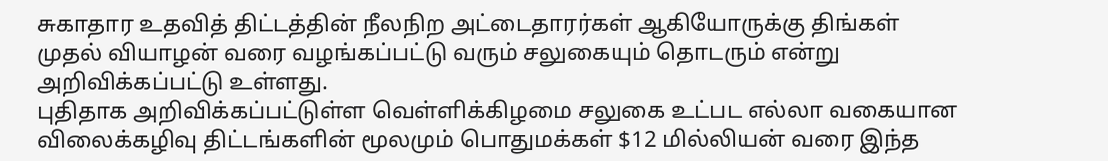சுகாதார உதவித் திட்டத்தின் நீலநிற அட்டைதாரர்கள் ஆகியோருக்கு திங்கள் முதல் வியாழன் வரை வழங்கப்பட்டு வரும் சலுகையும் தொடரும் என்று அறிவிக்கப்பட்டு உள்ளது.
புதிதாக அறிவிக்கப்பட்டுள்ள வெள்ளிக்கிழமை சலுகை உட்பட எல்லா வகையான விலைக்கழிவு திட்டங்களின் மூலமும் பொதுமக்கள் $12 மில்லியன் வரை இந்த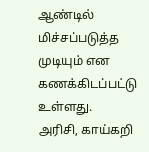ஆண்டில் மிச்சப்படுத்த முடியும் என கணக்கிடப்பட்டு உள்ளது.
அரிசி, காய்கறி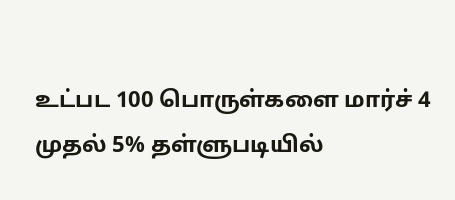உட்பட 100 பொருள்களை மார்ச் 4 முதல் 5% தள்ளுபடியில்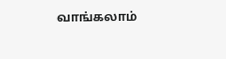வாங்கலாம்